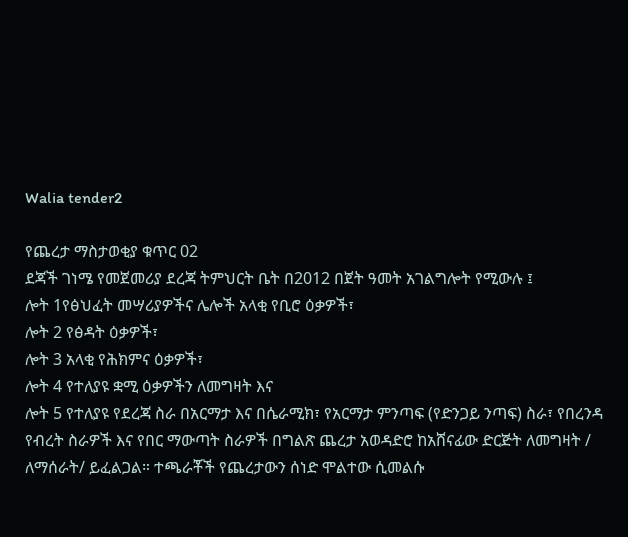Walia tender2

የጨረታ ማስታወቂያ ቁጥር 02
ደጃች ገነሜ የመጀመሪያ ደረጃ ትምህርት ቤት በ2012 በጀት ዓመት አገልግሎት የሚውሉ ፤
ሎት 1የፅህፈት መሣሪያዎችና ሌሎች አላቂ የቢሮ ዕቃዎች፣
ሎት 2 የፅዳት ዕቃዎች፣
ሎት 3 አላቂ የሕክምና ዕቃዎች፣
ሎት 4 የተለያዩ ቋሚ ዕቃዎችን ለመግዛት እና
ሎት 5 የተለያዩ የደረጃ ስራ በአርማታ እና በሴራሚክ፣ የአርማታ ምንጣፍ (የድንጋይ ንጣፍ) ስራ፣ የበረንዳ የብረት ስራዎች እና የበር ማውጣት ስራዎች በግልጽ ጨረታ አወዳድሮ ከአሸናፊው ድርጅት ለመግዛት / ለማሰራት/ ይፈልጋል። ተጫራቾች የጨረታውን ሰነድ ሞልተው ሲመልሱ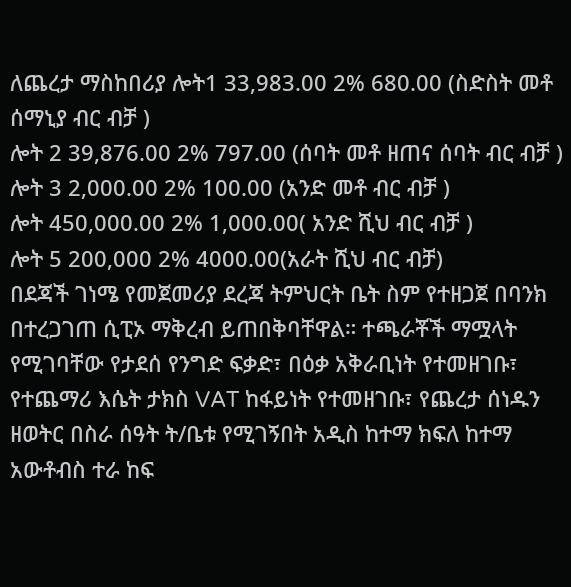ለጨረታ ማስከበሪያ ሎት1 33,983.00 2% 680.00 (ስድስት መቶ ሰማኒያ ብር ብቻ )
ሎት 2 39,876.00 2% 797.00 (ሰባት መቶ ዘጠና ሰባት ብር ብቻ )
ሎት 3 2,000.00 2% 100.00 (አንድ መቶ ብር ብቻ )
ሎት 450,000.00 2% 1,000.00( አንድ ሺህ ብር ብቻ )
ሎት 5 200,000 2% 4000.00(አራት ሺህ ብር ብቻ)
በደጃች ገነሜ የመጀመሪያ ደረጃ ትምህርት ቤት ስም የተዘጋጀ በባንክ በተረጋገጠ ሲፒኦ ማቅረብ ይጠበቅባቸዋል። ተጫራቾች ማሟላት የሚገባቸው የታደሰ የንግድ ፍቃድ፣ በዕቃ አቅራቢነት የተመዘገቡ፣ የተጨማሪ እሴት ታክስ VAT ከፋይነት የተመዘገቡ፣ የጨረታ ሰነዱን ዘወትር በስራ ሰዓት ት/ቤቱ የሚገኝበት አዲስ ከተማ ክፍለ ከተማ አውቶብስ ተራ ከፍ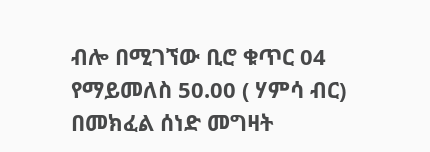ብሎ በሚገኘው ቢሮ ቁጥር 04 የማይመለስ 50.00 ( ሃምሳ ብር) በመክፈል ሰነድ መግዛት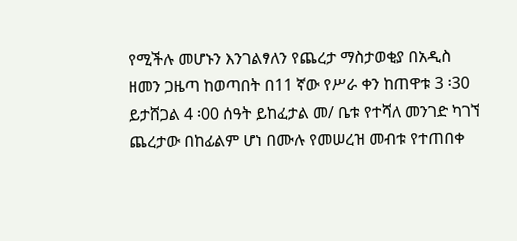የሚችሉ መሆኑን እንገልፃለን የጨረታ ማስታወቂያ በአዲስ ዘመን ጋዜጣ ከወጣበት በ11 ኛው የሥራ ቀን ከጠዋቱ 3 ፡30 ይታሸጋል 4 ፡00 ሰዓት ይከፈታል መ/ ቤቱ የተሻለ መንገድ ካገኘ ጨረታው በከፊልም ሆነ በሙሉ የመሠረዝ መብቱ የተጠበቀ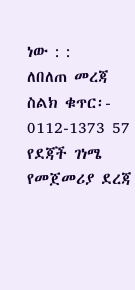ነው : :
ለበለጠ መረጃ ስልክ ቁጥር፡- 0112-1373 57
የደጃች ገነሜ የመጀመሪያ ደረጃ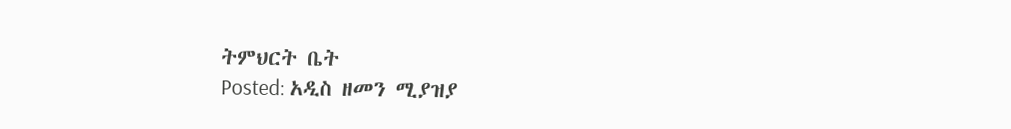ትምህርት ቤት
Posted: አዲስ ዘመን ሚያዝያ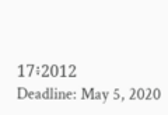17፥2012
Deadline: May 5, 2020